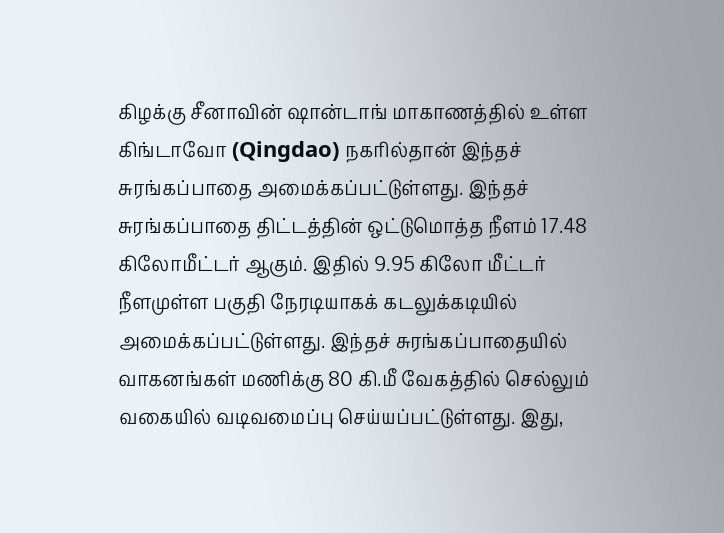கிழக்கு சீனாவின் ஷான்டாங் மாகாணத்தில் உள்ள கிங்டாவோ (Qingdao) நகரில்தான் இந்தச் சுரங்கப்பாதை அமைக்கப்பட்டுள்ளது. இந்தச் சுரங்கப்பாதை திட்டத்தின் ஒட்டுமொத்த நீளம் 17.48 கிலோமீட்டர் ஆகும். இதில் 9.95 கிலோ மீட்டர் நீளமுள்ள பகுதி நேரடியாகக் கடலுக்கடியில் அமைக்கப்பட்டுள்ளது. இந்தச் சுரங்கப்பாதையில் வாகனங்கள் மணிக்கு 80 கி.மீ வேகத்தில் செல்லும் வகையில் வடிவமைப்பு செய்யப்பட்டுள்ளது. இது,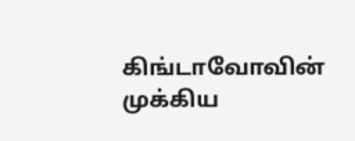கிங்டாவோவின் முக்கிய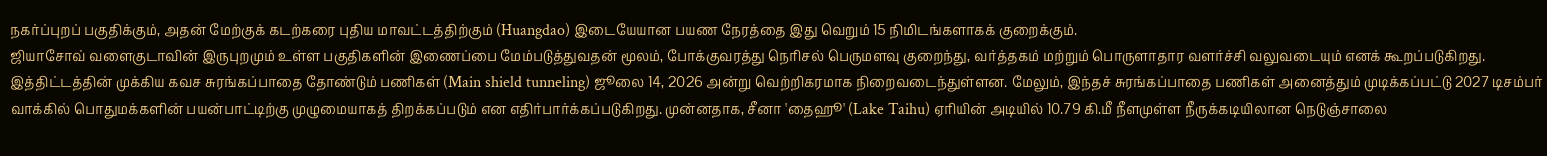நகர்ப்புறப் பகுதிக்கும், அதன் மேற்குக் கடற்கரை புதிய மாவட்டத்திற்கும் (Huangdao) இடையேயான பயண நேரத்தை இது வெறும் 15 நிமிடங்களாகக் குறைக்கும்.
ஜியாசோவ் வளைகுடாவின் இருபுறமும் உள்ள பகுதிகளின் இணைப்பை மேம்படுத்துவதன் மூலம், போக்குவரத்து நெரிசல் பெருமளவு குறைந்து, வர்த்தகம் மற்றும் பொருளாதார வளர்ச்சி வலுவடையும் எனக் கூறப்படுகிறது. இத்திட்டத்தின் முக்கிய கவச சுரங்கப்பாதை தோண்டும் பணிகள் (Main shield tunneling) ஜூலை 14, 2026 அன்று வெற்றிகரமாக நிறைவடைந்துள்ளன. மேலும், இந்தச் சுரங்கப்பாதை பணிகள் அனைத்தும் முடிக்கப்பட்டு 2027 டிசம்பர் வாக்கில் பொதுமக்களின் பயன்பாட்டிற்கு முழுமையாகத் திறக்கப்படும் என எதிர்பார்க்கப்படுகிறது. முன்னதாக, சீனா 'தைஹூ' (Lake Taihu) ஏரியின் அடியில் 10.79 கி.மீ நீளமுள்ள நீருக்கடியிலான நெடுஞ்சாலை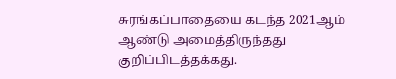சுரங்கப்பாதையை கடந்த 2021ஆம் ஆண்டு அமைத்திருந்தது குறிப்பிடத்தக்கது.